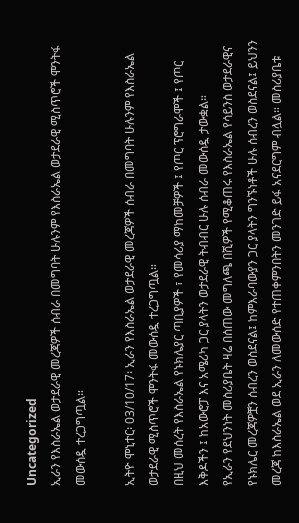Uncategorized
ኢራን የእስራኤል ወታደራዊ መረጃዎች ሰብራ በመግባት ሁሉንም የእስራኤል ወታደራዊ ሚስጥሮች ሞንትፋ መውሰዷ ተረጋግጧል።

ኢትዮ ሞኒተር፡ 03/10/17፡ ኢራን የእስራኤል ወታደራዊ መረጃዎች ሰብራ በመግባት ሁሉንም የእስራኤል ወታደራዊ ሚስጥሮች ሞንትፋ መውሰዷ ተረጋግጧል።
በዚህ መሰረት የእስራኤል የኑክሌያር ጣቢያዎች ፣ የመሳሪያ ማከመቻዎች ፤ የጦር ፕሮግራሞች ፤ የጦር እቅዶችን ፤ ከአውሮፓ እና አሜሪካ ጋር ያላትን ወታደራዊ ትብብር ሁሉ ሰብራ መውሰዷ ታውቋል።
የኢራን የደህንነት መስሪያቤት ዛሬ በሰጠው መግለጫ በሺዎች የሚቆጠሩ የእስራኤል የሳይንስ ወታደራዊና የኑክሌር መረጃዎቿን ሰብረን ወስደናል፤ ከምእራባውያን ጋር ያላትን ግንኙነቶች ሁሉ ሰብረን ወስደናል፤ ይህንን መረጃ ከእስራኤል ወደ ኢራን ለመውሰድ የተጠቀምንበትን መንገድ ይፋ አናደርግም ብሏል። መስሪያቤቱ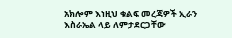አክሎም እነዚህ ቁልፍ መረጃዎች ኢራን እስራኤል ላይ ለምታደርጋቸው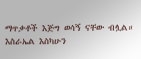ማጥቃቶች እጅግ ወሳኝ ናቸው ብሏል።
እስራኤል እስካሁን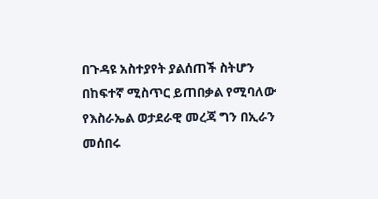በጉዳዩ አስተያየት ያልሰጠች ስትሆን በከፍተኛ ሚስጥር ይጠበቃል የሚባለው የእስራኤል ወታደራዊ መረጃ ግን በኢራን መሰበሩ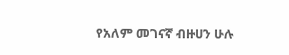የአለም መገናኛ ብዙሀን ሁሉ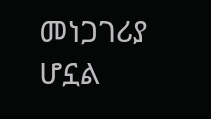መነጋገሪያ ሆኗል